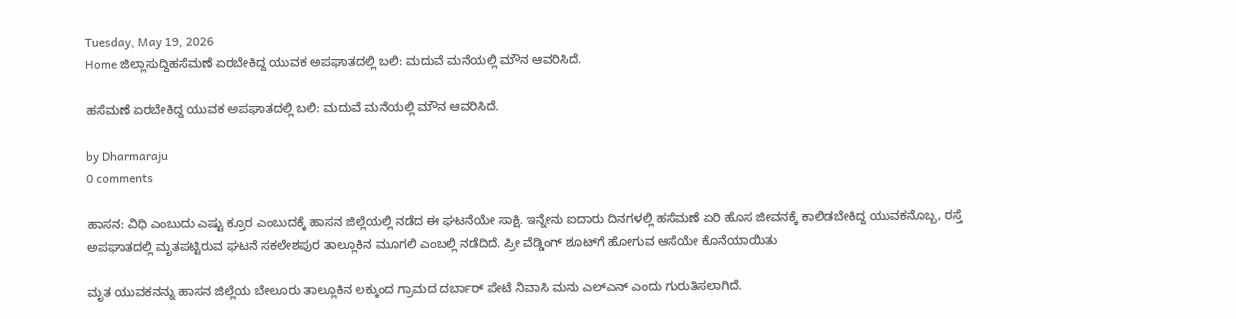Tuesday, May 19, 2026
Home ಜಿಲ್ಲಾ‌ಸುದ್ದಿಹಸೆಮಣೆ ಏರಬೇಕಿದ್ದ ಯುವಕ ಅಪಘಾತದಲ್ಲಿ ಬಲಿ: ಮದುವೆ ಮನೆಯಲ್ಲಿ ಮೌನ ಆವರಿಸಿದೆ.

ಹಸೆಮಣೆ ಏರಬೇಕಿದ್ದ ಯುವಕ ಅಪಘಾತದಲ್ಲಿ ಬಲಿ: ಮದುವೆ ಮನೆಯಲ್ಲಿ ಮೌನ ಆವರಿಸಿದೆ.

by Dharmaraju
0 comments

ಹಾಸನ: ವಿಧಿ ಎಂಬುದು ಎಷ್ಟು ಕ್ರೂರ ಎಂಬುದಕ್ಕೆ ಹಾಸನ ಜಿಲ್ಲೆಯಲ್ಲಿ ನಡೆದ ಈ ಘಟನೆಯೇ ಸಾಕ್ಷಿ. ಇನ್ನೇನು ಐದಾರು ದಿನಗಳಲ್ಲಿ ಹಸೆಮಣೆ ಏರಿ ಹೊಸ ಜೀವನಕ್ಕೆ ಕಾಲಿಡಬೇಕಿದ್ದ ಯುವಕನೊಬ್ಬ, ರಸ್ತೆ ಅಪಘಾತದಲ್ಲಿ ಮೃತಪಟ್ಟಿರುವ ಘಟನೆ ಸಕಲೇಶಪುರ ತಾಲ್ಲೂಕಿನ ಮೂಗಲಿ ಎಂಬಲ್ಲಿ ನಡೆದಿದೆ. ಪ್ರೀ ವೆಡ್ಡಿಂಗ್ ಶೂಟ್‌ಗೆ ಹೋಗುವ ಆಸೆಯೇ ಕೊನೆಯಾಯಿತು

ಮೃತ ಯುವಕನನ್ನು ಹಾಸನ ಜಿಲ್ಲೆಯ ಬೇಲೂರು ತಾಲ್ಲೂಕಿನ ಲಕ್ಕುಂದ ಗ್ರಾಮದ ದರ್ಬಾರ್ ಪೇಟೆ ನಿವಾಸಿ ಮನು ಎಲ್‌ಎನ್ ಎಂದು ಗುರುತಿಸಲಾಗಿದೆ.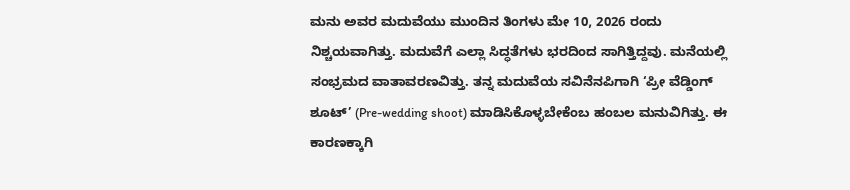ಮನು ಅವರ ಮದುವೆಯು ಮುಂದಿನ ತಿಂಗಳು ಮೇ 10, 2026 ರಂದು ನಿಶ್ಚಯವಾಗಿತ್ತು. ಮದುವೆಗೆ ಎಲ್ಲಾ ಸಿದ್ಧತೆಗಳು ಭರದಿಂದ ಸಾಗಿತ್ತಿದ್ದವು. ಮನೆಯಲ್ಲಿ ಸಂಭ್ರಮದ ವಾತಾವರಣವಿತ್ತು. ತನ್ನ ಮದುವೆಯ ಸವಿನೆನಪಿಗಾಗಿ ‘ಪ್ರೀ ವೆಡ್ಡಿಂಗ್ ಶೂಟ್’ (Pre-wedding shoot) ಮಾಡಿಸಿಕೊಳ್ಳಬೇಕೆಂಬ ಹಂಬಲ ಮನುವಿಗಿತ್ತು. ಈ ಕಾರಣಕ್ಕಾಗಿ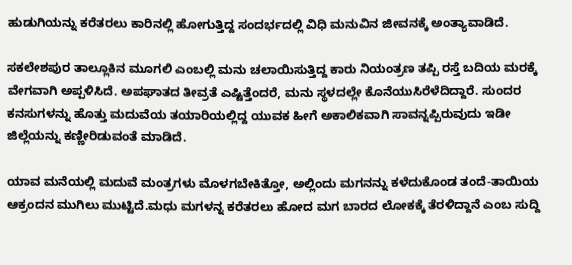ಹುಡುಗಿಯನ್ನು ಕರೆತರಲು ಕಾರಿನಲ್ಲಿ ಹೋಗುತ್ತಿದ್ದ ಸಂದರ್ಭದಲ್ಲಿ ವಿಧಿ ಮನುವಿನ ಜೀವನಕ್ಕೆ ಅಂತ್ಯಾವಾಡಿದೆ.

ಸಕಲೇಶಪುರ ತಾಲ್ಲೂಕಿನ ಮೂಗಲಿ ಎಂಬಲ್ಲಿ ಮನು ಚಲಾಯಿಸುತ್ತಿದ್ದ ಕಾರು ನಿಯಂತ್ರಣ ತಪ್ಪಿ ರಸ್ತೆ ಬದಿಯ ಮರಕ್ಕೆ ವೇಗವಾಗಿ ಅಪ್ಪಳಿಸಿದೆ. ಅಪಘಾತದ ತೀವ್ರತೆ ಎಷ್ಟಿತ್ತೆಂದರೆ, ಮನು ಸ್ಥಳದಲ್ಲೇ ಕೊನೆಯುಸಿರೆಳೆದಿದ್ದಾರೆ. ಸುಂದರ ಕನಸುಗಳನ್ನು ಹೊತ್ತು ಮದುವೆಯ ತಯಾರಿಯಲ್ಲಿದ್ದ ಯುವಕ ಹೀಗೆ ಅಕಾಲಿಕವಾಗಿ ಸಾವನ್ನಪ್ಪಿರುವುದು ಇಡೀ ಜಿಲ್ಲೆಯನ್ನು ಕಣ್ಣೀರಿಡುವಂತೆ ಮಾಡಿದೆ.

ಯಾವ ಮನೆಯಲ್ಲಿ ಮದುವೆ ಮಂತ್ರಗಳು ಮೊಳಗಬೇಕಿತ್ತೋ, ಅಲ್ಲಿಂದು ಮಗನನ್ನು ಕಳೆದುಕೊಂಡ ತಂದೆ-ತಾಯಿಯ ಆಕ್ರಂದನ ಮುಗಿಲು ಮುಟ್ಟಿದೆ.ಮಧು ಮಗಳನ್ನ ಕರೆತರಲು ಹೋದ ಮಗ ಬಾರದ ಲೋಕಕ್ಕೆ ತೆರಳಿದ್ದಾನೆ ಎಂಬ ಸುದ್ದಿ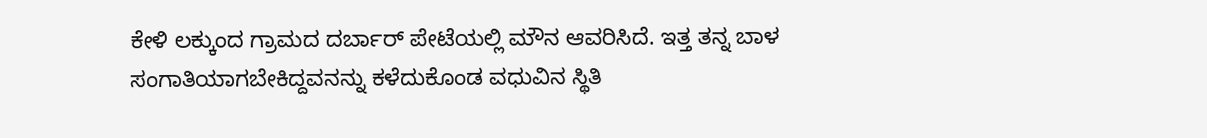ಕೇಳಿ ಲಕ್ಕುಂದ ಗ್ರಾಮದ ದರ್ಬಾರ್ ಪೇಟೆಯಲ್ಲಿ ಮೌನ ಆವರಿಸಿದೆ. ಇತ್ತ ತನ್ನ ಬಾಳ ಸಂಗಾತಿಯಾಗಬೇಕಿದ್ದವನನ್ನು ಕಳೆದುಕೊಂಡ ವಧುವಿನ ಸ್ಥಿತಿ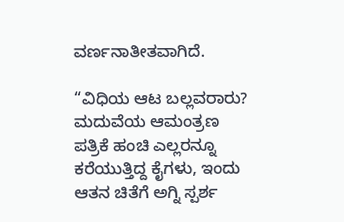ವರ್ಣನಾತೀತವಾಗಿದೆ.

“ವಿಧಿಯ ಆಟ ಬಲ್ಲವರಾರು? ಮದುವೆಯ ಆಮಂತ್ರಣ ಪತ್ರಿಕೆ ಹಂಚಿ ಎಲ್ಲರನ್ನೂ ಕರೆಯುತ್ತಿದ್ದ ಕೈಗಳು, ಇಂದು ಆತನ ಚಿತೆಗೆ ಅಗ್ನಿ ಸ್ಪರ್ಶ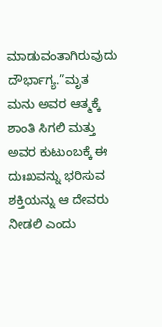ಮಾಡುವಂತಾಗಿರುವುದು ದೌರ್ಭಾಗ್ಯ.”ಮೃತ ಮನು ಅವರ ಆತ್ಮಕ್ಕೆ ಶಾಂತಿ ಸಿಗಲಿ ಮತ್ತು ಅವರ ಕುಟುಂಬಕ್ಕೆ ಈ ದುಃಖವನ್ನು ಭರಿಸುವ ಶಕ್ತಿಯನ್ನು ಆ ದೇವರು ನೀಡಲಿ ಎಂದು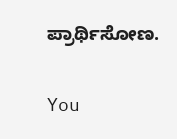ಪ್ರಾರ್ಥಿಸೋಣ.

You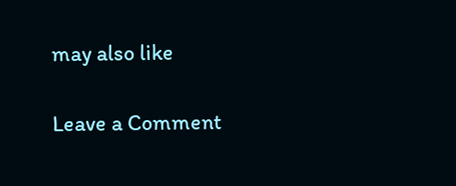may also like

Leave a Comment